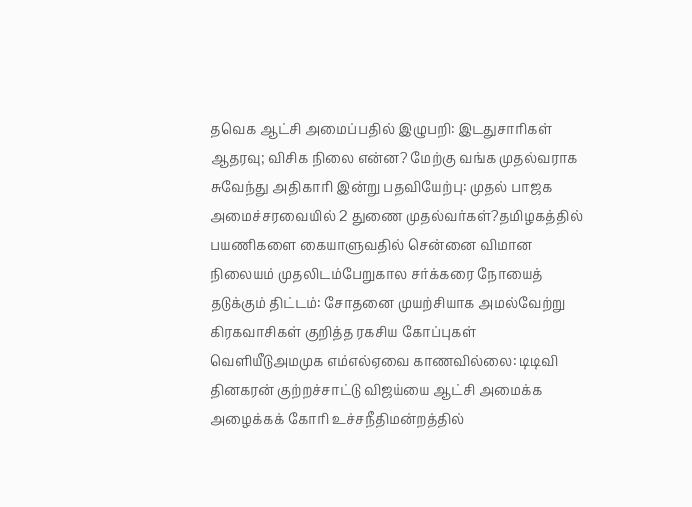தவெக ஆட்சி அமைப்பதில் இழுபறி: இடதுசாரிகள் ஆதரவு; விசிக நிலை என்ன? மேற்கு வங்க முதல்வராக சுவேந்து அதிகாரி இன்று பதவியேற்பு: முதல் பாஜக அமைச்சரவையில் 2 துணை முதல்வர்கள்?தமிழகத்தில் பயணிகளை கையாளுவதில் சென்னை விமான நிலையம் முதலிடம்பேறுகால சர்க்கரை நோயைத் தடுக்கும் திட்டம்: சோதனை முயற்சியாக அமல்வேற்று கிரகவாசிகள் குறித்த ரகசிய கோப்புகள் வெளியீடுஅமமுக எம்எல்ஏவை காணவில்லை: டிடிவி தினகரன் குற்றச்சாட்டு விஜய்யை ஆட்சி அமைக்க அழைக்கக் கோரி உச்சநீதிமன்றத்தில்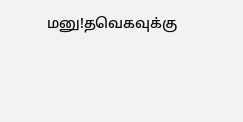மனு!தவெகவுக்கு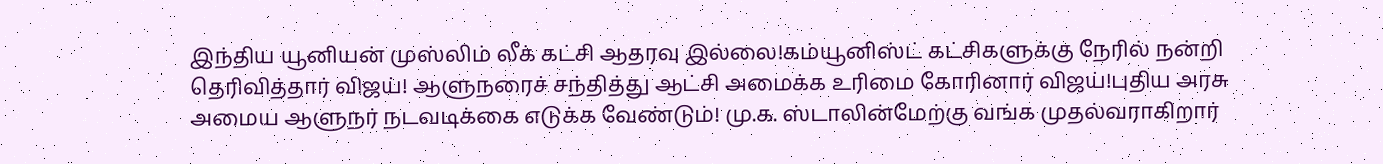இந்திய யூனியன் முஸ்லிம் லீக் கட்சி ஆதரவு இல்லை!கம்யூனிஸ்ட் கட்சிகளுக்கு நேரில் நன்றி தெரிவித்தார் விஜய்! ஆளுநரைச் சந்தித்து ஆட்சி அமைக்க உரிமை கோரினார் விஜய்!புதிய அரசு அமைய ஆளுநர் நடவடிக்கை எடுக்க வேண்டும்! மு.க. ஸ்டாலின்மேற்கு வங்க முதல்வராகிறார்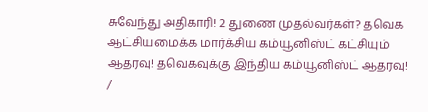சுவேந்து அதிகாரி! 2 துணை முதல்வர்கள்? தவெக ஆட்சியமைக்க மார்க்சிய கம்யூனிஸ்ட் கட்சியும் ஆதரவு! தவெகவுக்கு இந்திய கம்யூனிஸ்ட் ஆதரவு!
/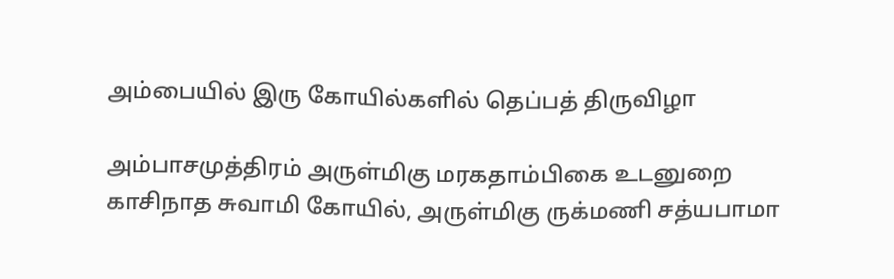அம்பையில் இரு கோயில்களில் தெப்பத் திருவிழா

அம்பாசமுத்திரம் அருள்மிகு மரகதாம்பிகை உடனுறை காசிநாத சுவாமி கோயில், அருள்மிகு ருக்மணி சத்யபாமா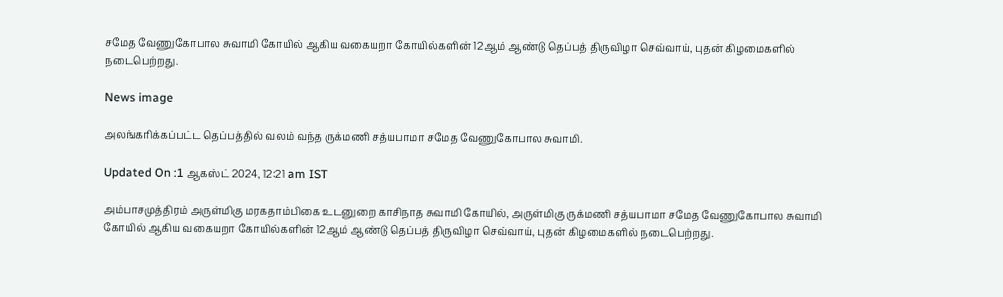சமேத வேணுகோபால சுவாமி கோயில் ஆகிய வகையறா கோயில்களின் 12ஆம் ஆண்டு தெப்பத் திருவிழா செவ்வாய், புதன் கிழமைகளில் நடைபெற்றது.

News image

அலங்கரிக்கப்பட்ட தெப்பத்தில் வலம் வந்த ருக்மணி சத்யபாமா சமேத வேணுகோபால சுவாமி.

Updated On :1 ஆகஸ்ட் 2024, 12:21 am IST

அம்பாசமுத்திரம் அருள்மிகு மரகதாம்பிகை உடனுறை காசிநாத சுவாமி கோயில், அருள்மிகு ருக்மணி சத்யபாமா சமேத வேணுகோபால சுவாமி கோயில் ஆகிய வகையறா கோயில்களின் 12ஆம் ஆண்டு தெப்பத் திருவிழா செவ்வாய், புதன் கிழமைகளில் நடைபெற்றது.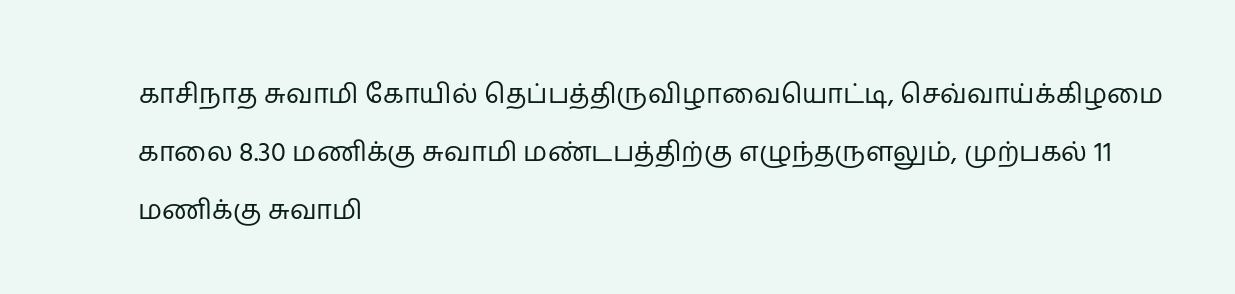காசிநாத சுவாமி கோயில் தெப்பத்திருவிழாவையொட்டி, செவ்வாய்க்கிழமை காலை 8.30 மணிக்கு சுவாமி மண்டபத்திற்கு எழுந்தருளலும், முற்பகல் 11 மணிக்கு சுவாமி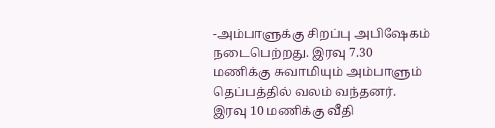-அம்பாளுக்கு சிறப்பு அபிஷேகம் நடைபெற்றது. இரவு 7.30 மணிக்கு சுவாமியும் அம்பாளும் தெப்பத்தில் வலம் வந்தனர். இரவு 10 மணிக்கு வீதி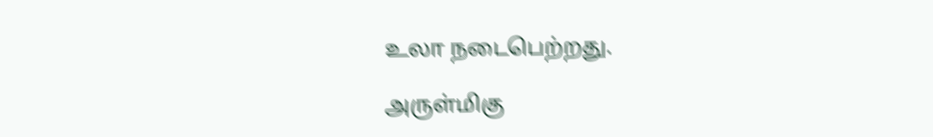உலா நடைபெற்றது.

அருள்மிகு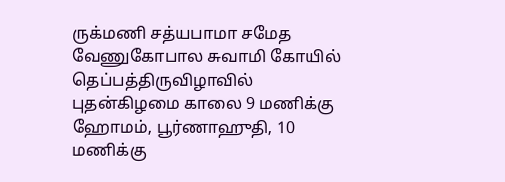ருக்மணி சத்யபாமா சமேத வேணுகோபால சுவாமி கோயில் தெப்பத்திருவிழாவில் புதன்கிழமை காலை 9 மணிக்கு ஹோமம், பூர்ணாஹுதி, 10 மணிக்கு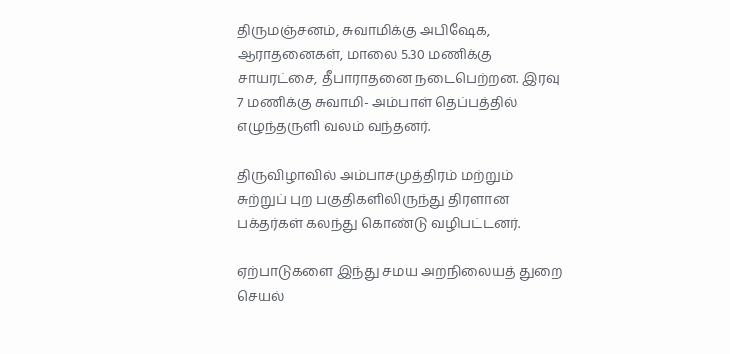திருமஞ்சனம், சுவாமிக்கு அபிஷேக, ஆராதனைகள், மாலை 5.30 மணிக்கு சாயரட்சை, தீபாராதனை நடைபெற்றன. இரவு 7 மணிக்கு சுவாமி- அம்பாள் தெப்பத்தில் எழுந்தருளி வலம் வந்தனர்.

திருவிழாவில் அம்பாசமுத்திரம் மற்றும் சுற்றுப் புற பகுதிகளிலிருந்து திரளான பக்தர்கள் கலந்து கொண்டு வழிபட்டனர்.

ஏற்பாடுகளை இந்து சமய அறநிலையத் துறை செயல்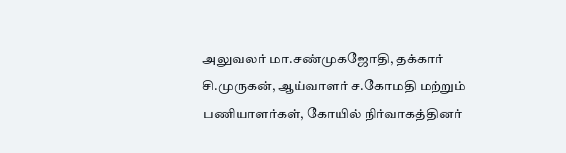அலுவலர் மா.சண்முகஜோதி, தக்கார் சி.முருகன், ஆய்வாளர் ச.கோமதி மற்றும் பணியாளர்கள், கோயில் நிர்வாகத்தினர்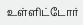உள்ளிட்டோர்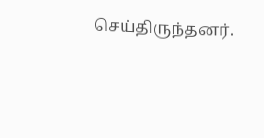செய்திருந்தனர்.